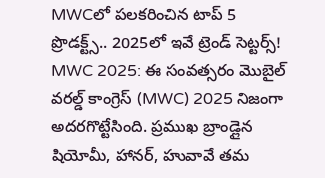MWCలో పలకరించిన టాప్ 5 ప్రొడక్ట్స్.. 2025లో ఇవే ట్రెండ్ సెట్టర్స్!
MWC 2025: ఈ సంవత్సరం మొబైల్ వరల్డ్ కాంగ్రెస్ (MWC) 2025 నిజంగా అదరగొట్టేసింది. ప్రముఖ బ్రాండ్లైన షియోమీ, హానర్, హువావే తమ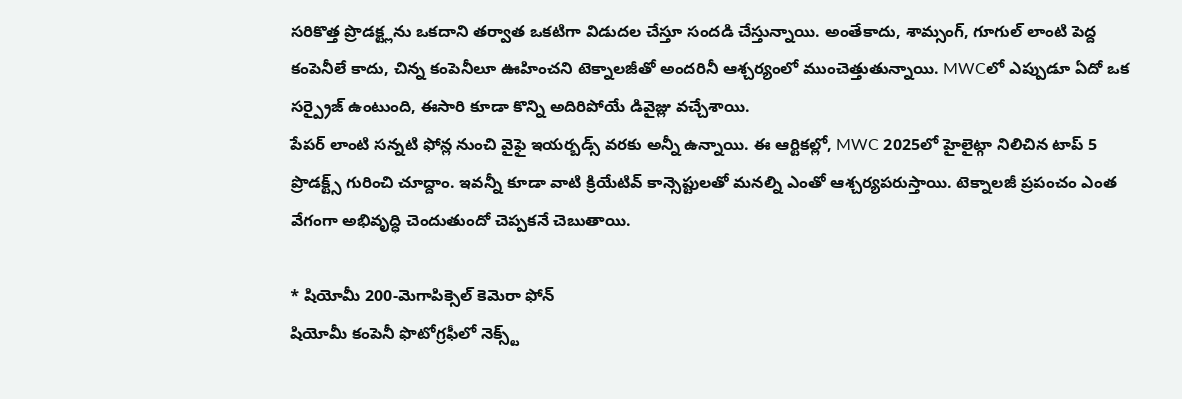సరికొత్త ప్రొడక్ట్లను ఒకదాని తర్వాత ఒకటిగా విడుదల చేస్తూ సందడి చేస్తున్నాయి. అంతేకాదు, శామ్సంగ్, గూగుల్ లాంటి పెద్ద కంపెనీలే కాదు, చిన్న కంపెనీలూ ఊహించని టెక్నాలజీతో అందరినీ ఆశ్చర్యంలో ముంచెత్తుతున్నాయి. MWCలో ఎప్పుడూ ఏదో ఒక సర్ప్రైజ్ ఉంటుంది, ఈసారి కూడా కొన్ని అదిరిపోయే డివైజ్లు వచ్చేశాయి.
పేపర్ లాంటి సన్నటి ఫోన్ల నుంచి వైఫై ఇయర్బడ్స్ వరకు అన్నీ ఉన్నాయి. ఈ ఆర్టికల్లో, MWC 2025లో హైలైట్గా నిలిచిన టాప్ 5 ప్రొడక్ట్స్ గురించి చూద్దాం. ఇవన్నీ కూడా వాటి క్రియేటివ్ కాన్సెప్టులతో మనల్ని ఎంతో ఆశ్చర్యపరుస్తాయి. టెక్నాలజీ ప్రపంచం ఎంత వేగంగా అభివృద్ధి చెందుతుందో చెప్పకనే చెబుతాయి.

* షియోమీ 200-మెగాపిక్సెల్ కెమెరా ఫోన్
షియోమీ కంపెనీ ఫొటోగ్రఫీలో నెక్స్ట్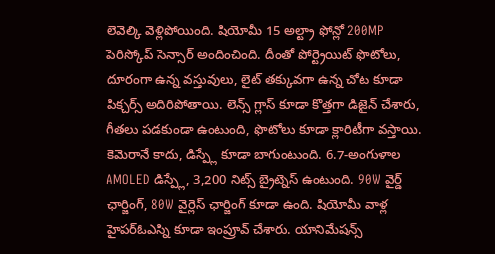లెవెల్కి వెళ్లిపోయింది. షియోమీ 15 అల్ట్రా ఫోన్లో 200MP పెరిస్కోప్ సెన్సార్ అందించింది. దీంతో పోర్ట్రెయిట్ ఫొటోలు, దూరంగా ఉన్న వస్తువులు, లైట్ తక్కువగా ఉన్న చోట కూడా పిక్చర్స్ అదిరిపోతాయి. లెన్స్ గ్లాస్ కూడా కొత్తగా డిజైన్ చేశారు, గీతలు పడకుండా ఉంటుంది, ఫొటోలు కూడా క్లారిటీగా వస్తాయి.
కెమెరానే కాదు, డిస్ప్లే కూడా బాగుంటుంది. 6.7-అంగుళాల AMOLED డిస్ప్లే, 3,200 నిట్స్ బ్రైట్నెస్ ఉంటుంది. 90W వైర్డ్ ఛార్జింగ్, 80W వైర్లెస్ ఛార్జింగ్ కూడా ఉంది. షియోమీ వాళ్ల హైపర్ఓఎస్ని కూడా ఇంప్రూవ్ చేశారు. యానిమేషన్స్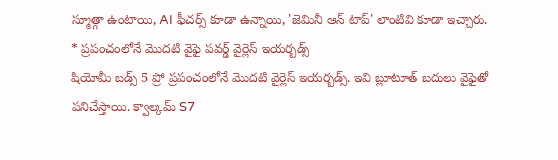స్మూత్గా ఉంటాయి, AI ఫీచర్స్ కూడా ఉన్నాయి, 'జెమినీ ఆన్ టాప్' లాంటివి కూడా ఇచ్చారు.
* ప్రపంచంలోనే మొదటి వైఫై పవర్డ్ వైర్లెస్ ఇయర్బడ్స్
షియోమీ బడ్స్ 5 ప్రో ప్రపంచంలోనే మొదటి వైర్లెస్ ఇయర్బడ్స్. ఇవి బ్లూటూత్ బదులు వైఫైతో పనిచేస్తాయి. క్వాల్కమ్ S7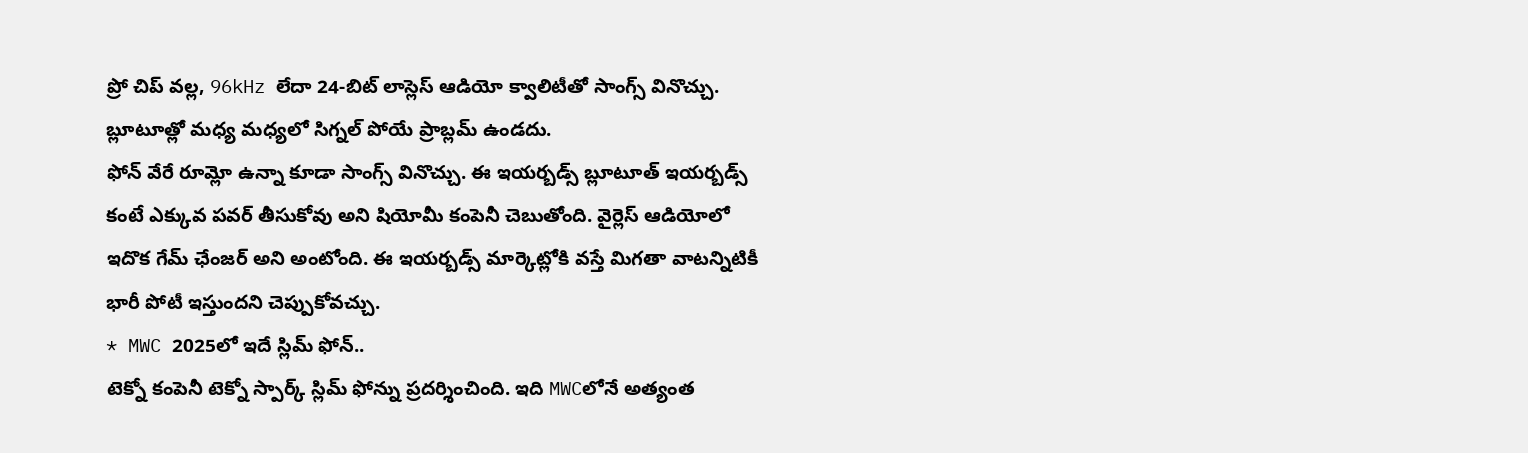ప్రో చిప్ వల్ల, 96kHz లేదా 24-బిట్ లాస్లెస్ ఆడియో క్వాలిటీతో సాంగ్స్ వినొచ్చు. బ్లూటూత్లో మధ్య మధ్యలో సిగ్నల్ పోయే ప్రాబ్లమ్ ఉండదు.
ఫోన్ వేరే రూమ్లో ఉన్నా కూడా సాంగ్స్ వినొచ్చు. ఈ ఇయర్బడ్స్ బ్లూటూత్ ఇయర్బడ్స్ కంటే ఎక్కువ పవర్ తీసుకోవు అని షియోమీ కంపెనీ చెబుతోంది. వైర్లెస్ ఆడియోలో ఇదొక గేమ్ ఛేంజర్ అని అంటోంది. ఈ ఇయర్బడ్స్ మార్కెట్లోకి వస్తే మిగతా వాటన్నిటికీ భారీ పోటీ ఇస్తుందని చెప్పుకోవచ్చు.
* MWC 2025లో ఇదే స్లిమ్ ఫోన్..
టెక్నో కంపెనీ టెక్నో స్పార్క్ స్లిమ్ ఫోన్ను ప్రదర్శించింది. ఇది MWCలోనే అత్యంత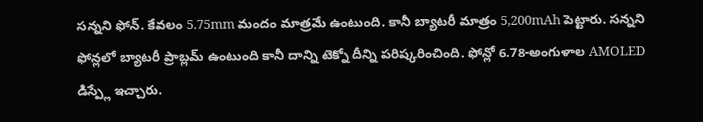సన్నని ఫోన్. కేవలం 5.75mm మందం మాత్రమే ఉంటుంది. కానీ బ్యాటరీ మాత్రం 5,200mAh పెట్టారు. సన్నని ఫోన్లలో బ్యాటరీ ప్రాబ్లమ్ ఉంటుంది కానీ దాన్ని టెక్నో దీన్ని పరిష్కరించింది. ఫోన్లో 6.78-అంగుళాల AMOLED డిస్ప్లే ఇచ్చారు.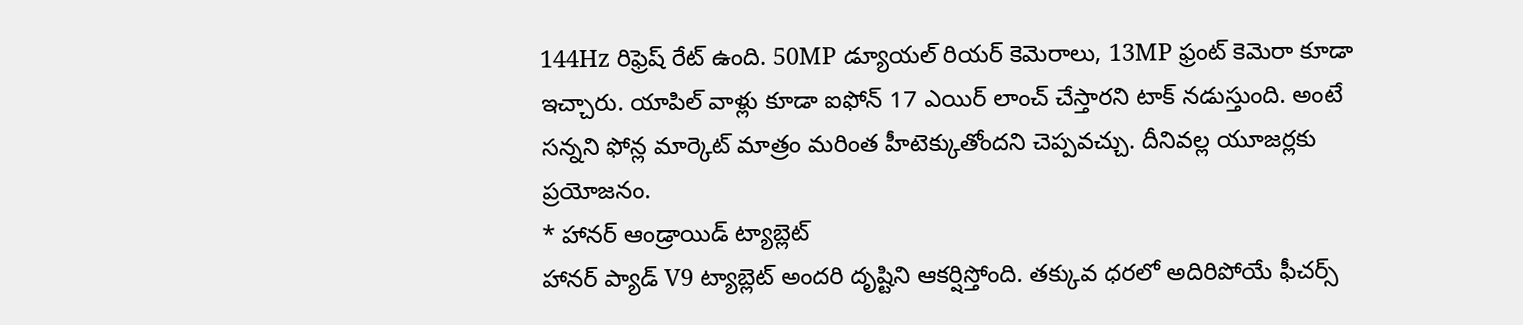144Hz రిఫ్రెష్ రేట్ ఉంది. 50MP డ్యూయల్ రియర్ కెమెరాలు, 13MP ఫ్రంట్ కెమెరా కూడా ఇచ్చారు. యాపిల్ వాళ్లు కూడా ఐఫోన్ 17 ఎయిర్ లాంచ్ చేస్తారని టాక్ నడుస్తుంది. అంటే సన్నని ఫోన్ల మార్కెట్ మాత్రం మరింత హీటెక్కుతోందని చెప్పవచ్చు. దీనివల్ల యూజర్లకు ప్రయోజనం.
* హానర్ ఆండ్రాయిడ్ ట్యాబ్లెట్
హానర్ ప్యాడ్ V9 ట్యాబ్లెట్ అందరి దృష్టిని ఆకర్షిస్తోంది. తక్కువ ధరలో అదిరిపోయే ఫీచర్స్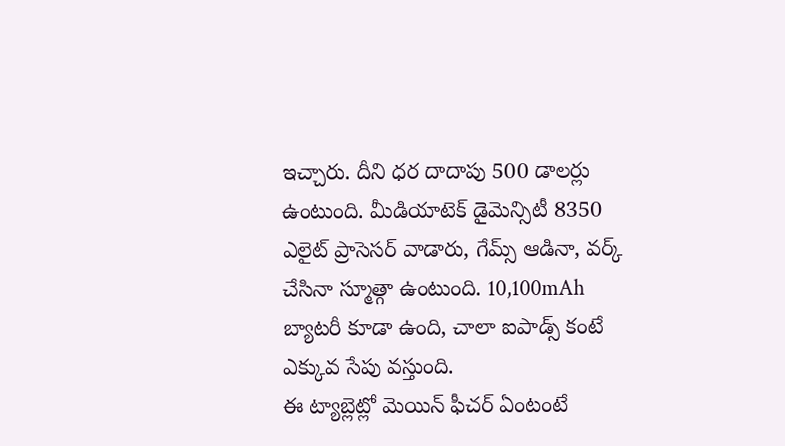ఇచ్చారు. దీని ధర దాదాపు 500 డాలర్లు ఉంటుంది. మీడియాటెక్ డైమెన్సిటీ 8350 ఎలైట్ ప్రాసెసర్ వాడారు, గేమ్స్ ఆడినా, వర్క్ చేసినా స్మూత్గా ఉంటుంది. 10,100mAh బ్యాటరీ కూడా ఉంది, చాలా ఐపాడ్స్ కంటే ఎక్కువ సేపు వస్తుంది.
ఈ ట్యాబ్లెట్లో మెయిన్ ఫీచర్ ఏంటంటే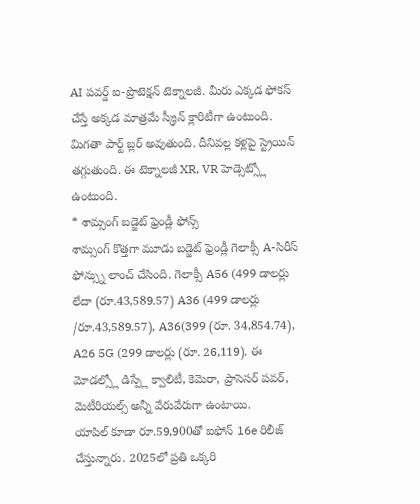AI పవర్డ్ ఐ-ప్రొటెక్షన్ టెక్నాలజీ. మీరు ఎక్కడ ఫోకస్ చేస్తే అక్కడ మాత్రమే స్క్రీన్ క్లారిటీగా ఉంటుంది. మిగతా పార్ట్ బ్లర్ అవుతుంది. దీనివల్ల కళ్లపై స్ట్రెయిన్ తగ్గుతుంది. ఈ టెక్నాలజీ XR, VR హెడ్సెట్స్లో ఉంటుంది.
* శామ్సంగ్ బడ్జెట్ ఫ్రెండ్లీ ఫోన్స్
శామ్సంగ్ కొత్తగా మూడు బడ్జెట్ ఫ్రెండ్లీ గెలాక్సీ A-సిరీస్ ఫోన్స్ను లాంచ్ చేసింది. గెలాక్సీ A56 (499 డాలర్లు లేదా (రూ.43,589.57) A36 (499 డాలర్లు /రూ.43,589.57), A36(399 (రూ. 34,854.74), A26 5G (299 డాలర్లు (రూ. 26,119). ఈ మోడల్స్లో డిస్ప్లే క్వాలిటీ, కెమెరా, ప్రాసెసర్ పవర్, మెటీరియల్స్ అన్నీ వేరువేరుగా ఉంటాయి.
యాపిల్ కూడా రూ.59,900తో ఐఫోన్ 16e రిలీజ్ చేస్తున్నారు. 2025లో ప్రతి ఒక్కరి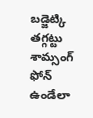బడ్జెట్కి తగ్గట్టు శామ్సంగ్ ఫోన్ ఉండేలా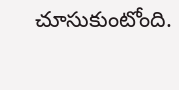చూసుకుంటోంది.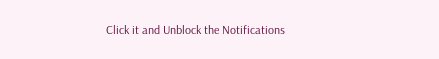Click it and Unblock the Notifications